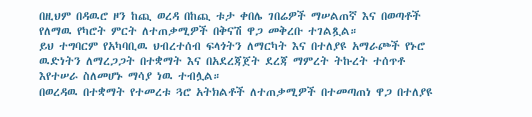በዚህም በዳዉሮ ዞን ከጪ ወረዳ በከጪ ቱታ ቀበሌ ገበሬዎች ማሠልጠኛ እና በወጣቶች የለማዉ የካሮት ምርት ለተጠቃሚዎች በቅናሽ ዋጋ መቅረቡ ተገልጿል።
ይህ ተግባርም የአካባቢዉ ህብረተሰብ ፍላጎትን ለማርካት እና በተለያዩ አማራጮች የኑሮ ዉድነትን ለማረጋጋት በተቋማት እና በአደረጃጀት ደረጃ ማምረት ትኩረት ተሰጥቶ እየተሠራ ስለመሆኑ ማሳያ ነዉ ተብሏል።
በወረዳዉ በተቋማት የተመረቱ ጓሮ አትክልቶች ለተጠቃሚዎች በተመጣጠነ ዋጋ በተለያዩ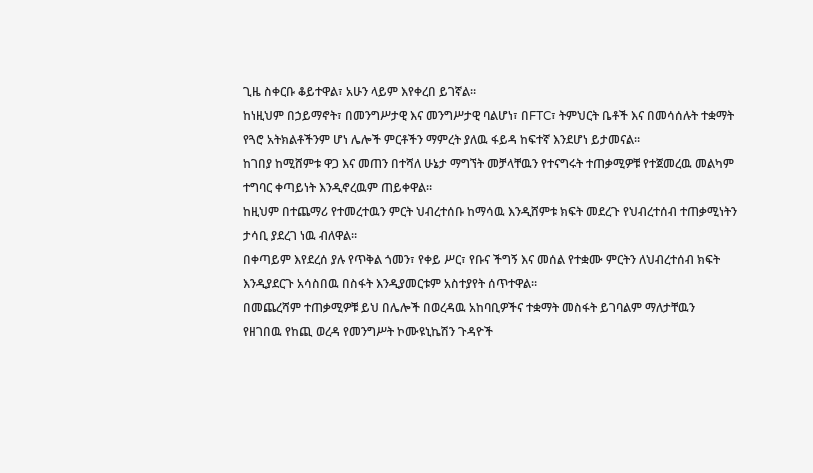ጊዜ ስቀርቡ ቆይተዋል፣ አሁን ላይም እየቀረበ ይገኛል።
ከነዚህም በኃይማኖት፣ በመንግሥታዊ እና መንግሥታዊ ባልሆነ፣ በFTC፣ ትምህርት ቤቶች እና በመሳሰሉት ተቋማት የጓሮ አትክልቶችንም ሆነ ሌሎች ምርቶችን ማምረት ያለዉ ፋይዳ ከፍተኛ እንደሆነ ይታመናል።
ከገበያ ከሚሸምቱ ዋጋ እና መጠን በተሻለ ሁኔታ ማግኘት መቻላቸዉን የተናግሩት ተጠቃሚዎቹ የተጀመረዉ መልካም ተግባር ቀጣይነት እንዲኖረዉም ጠይቀዋል።
ከዚህም በተጨማሪ የተመረተዉን ምርት ህብረተሰቡ ከማሳዉ እንዲሸምቱ ክፍት መደረጉ የህብረተሰብ ተጠቃሚነትን ታሳቢ ያደረገ ነዉ ብለዋል።
በቀጣይም እየደረሰ ያሉ የጥቅል ጎመን፣ የቀይ ሥር፣ የቡና ችግኝ እና መሰል የተቋሙ ምርትን ለህብረተሰብ ክፍት እንዲያደርጉ አሳስበዉ በስፋት እንዲያመርቱም አስተያየት ሰጥተዋል።
በመጨረሻም ተጠቃሚዎቹ ይህ በሌሎች በወረዳዉ አከባቢዎችና ተቋማት መስፋት ይገባልም ማለታቸዉን
የዘገበዉ የከጪ ወረዳ የመንግሥት ኮሙዩኒኬሽን ጉዳዮች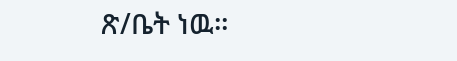ጽ/ቤት ነዉ።